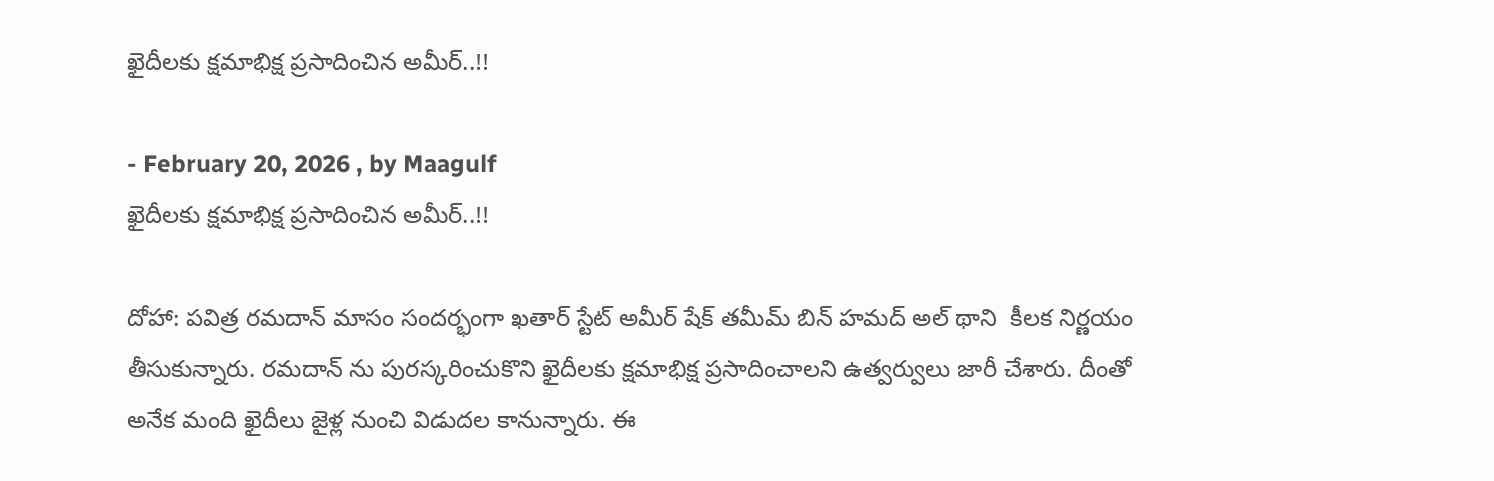ఖైదీలకు క్షమాభిక్ష ప్రసాదించిన అమీర్..!!

- February 20, 2026 , by Maagulf
ఖైదీలకు క్షమాభిక్ష ప్రసాదించిన అమీర్..!!

దోహా: పవిత్ర రమదాన్ మాసం సందర్భంగా ఖతార్ స్టేట్ అమీర్ షేక్ తమీమ్ బిన్ హమద్ అల్ థాని  కీలక నిర్ణయం తీసుకున్నారు. రమదాన్ ను పురస్కరించుకొని ఖైదీలకు క్షమాభిక్ష ప్రసాదించాలని ఉత్వర్వులు జారీ చేశారు. దీంతో అనేక మంది ఖైదీలు జైళ్ల నుంచి విడుదల కానున్నారు. ఈ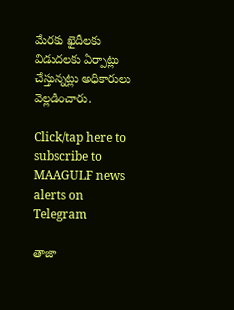మేరకు ఖైదీలకు విడుదలకు ఏర్పాట్లు చేస్తున్నట్లు అధికారులు వెల్లడించారు.

Click/tap here to subscribe to MAAGULF news alerts on Telegram

తాజా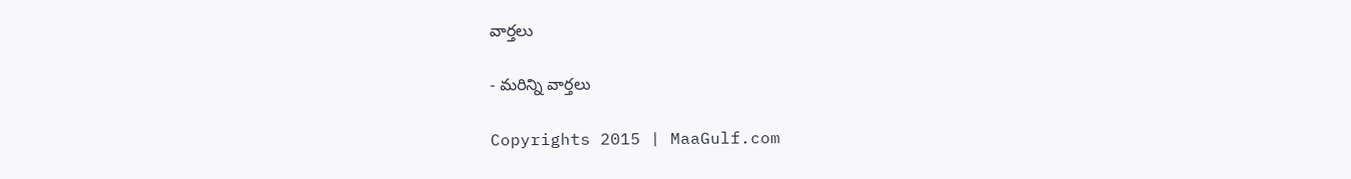వార్తలు

- మరిన్ని వార్తలు

Copyrights 2015 | MaaGulf.com